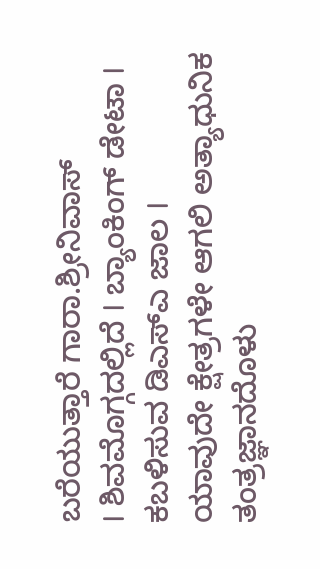ಬರೆಯುತ್ತಾರೆ ಗಾರಾ.ಶ್ರೀನಿವಾಸ್
I ಶಿವಮೊಗ್ಗದಲ್ಲಿದೆ I ಬ್ಯಾಂಕಿಂಗ್ ಡೇಟಾ I ಕಬಳಿಸುವ ಡಿಎಸ್ಎ ಜಾಲ I
ಯಾವುದೇ ಕ್ಷೇತ್ರಗಳೇ ಆಗಲಿ ಅತ್ಯಾಧುನಿಕ ತಂತ್ರಜ್ಞಾನದೊಳು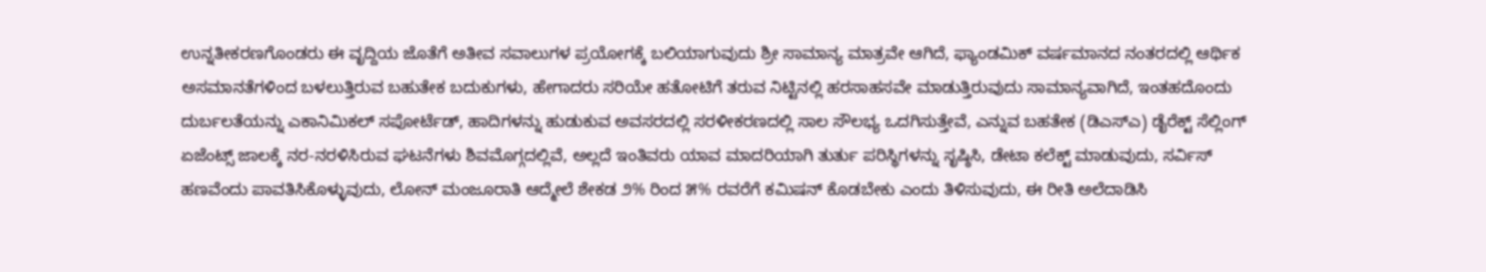ಉನ್ನತೀಕರಣಗೊಂಡರು ಈ ವೃದ್ದಿಯ ಜೊತೆಗೆ ಅತೀವ ಸವಾಲುಗಳ ಪ್ರಯೋಗಕ್ಕೆ ಬಲಿಯಾಗುವುದು ಶ್ರೀ ಸಾಮಾನ್ಯ ಮಾತ್ರವೇ ಆಗಿದೆ, ಫ್ಯಾಂಡಮಿಕ್ ವರ್ಷಮಾನದ ನಂತರದಲ್ಲಿ ಆರ್ಥಿಕ ಅಸಮಾನತೆಗಳಿಂದ ಬಳಲುತ್ತಿರುವ ಬಹುತೇಕ ಬದುಕುಗಳು, ಹೇಗಾದರು ಸರಿಯೇ ಹತೋಟಿಗೆ ತರುವ ನಿಟ್ಟಿನಲ್ಲಿ ಹರಸಾಹಸವೇ ಮಾಡುತ್ತಿರುವುದು ಸಾಮಾನ್ಯವಾಗಿದೆ, ಇಂತಹದೊಂದು ದುರ್ಬಲತೆಯನ್ನು ಎಕಾನಿಮಿಕಲ್ ಸಪೋರ್ಟೆಡ್, ಹಾದಿಗಳನ್ನು ಹುಡುಕುವ ಅವಸರದಲ್ಲಿ ಸರಳೀಕರಣದಲ್ಲಿ ಸಾಲ ಸೌಲಭ್ಯ ಒದಗಿಸುತ್ತೇವೆ, ಎನ್ನುವ ಬಹತೇಕ (ಡಿಎಸ್ಎ) ಡೈರೆಕ್ಟ್ ಸೆಲ್ಲಿಂಗ್ ಏಜೆಂಟ್ಸ್ ಜಾಲಕ್ಕೆ ನರ-ನರಳಿಸಿರುವ ಘಟನೆಗಳು ಶಿವಮೊಗ್ಗದಲ್ಲಿವೆ, ಅಲ್ಲದೆ ಇಂತಿವರು ಯಾವ ಮಾದರಿಯಾಗಿ ತುರ್ತು ಪರಿಸ್ಥಿಗಳನ್ನು ಸೃಷ್ಠಿಸಿ, ಡೇಟಾ ಕಲೆಕ್ಟ್ ಮಾಡುವುದು, ಸರ್ವಿಸ್ ಹಣವೆಂದು ಪಾವತಿಸಿಕೊಳ್ಳುವುದು, ಲೋನ್ ಮಂಜೂರಾತಿ ಆದ್ಮೇಲೆ ಶೇಕಡ ೨% ರಿಂದ ೫% ರವರೆಗೆ ಕಮಿಷನ್ ಕೊಡಬೇಕು ಎಂದು ತಿಳಿಸುವುದು, ಈ ರೀತಿ ಅಲೆದಾಡಿಸಿ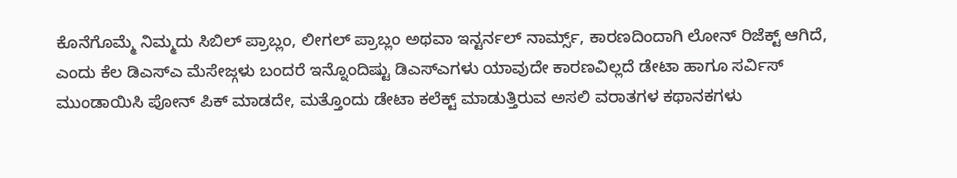ಕೊನೆಗೊಮ್ಮೆ ನಿಮ್ಮದು ಸಿಬಿಲ್ ಪ್ರಾಬ್ಲಂ, ಲೀಗಲ್ ಪ್ರಾಬ್ಲಂ ಅಥವಾ ಇನ್ಟರ್ನಲ್ ನಾರ್ಮ್ಸ್, ಕಾರಣದಿಂದಾಗಿ ಲೋನ್ ರಿಜೆಕ್ಟ್ ಆಗಿದೆ, ಎಂದು ಕೆಲ ಡಿಎಸ್ಎ ಮೆಸೇಜ್ಗಳು ಬಂದರೆ ಇನ್ನೊಂದಿಷ್ಟು ಡಿಎಸ್ಎಗಳು ಯಾವುದೇ ಕಾರಣವಿಲ್ಲದೆ ಡೇಟಾ ಹಾಗೂ ಸರ್ವಿಸ್ ಮುಂಡಾಯಿಸಿ ಪೋನ್ ಪಿಕ್ ಮಾಡದೇ, ಮತ್ತೊಂದು ಡೇಟಾ ಕಲೆಕ್ಟ್ ಮಾಡುತ್ತಿರುವ ಅಸಲಿ ವರಾತಗಳ ಕಥಾನಕಗಳು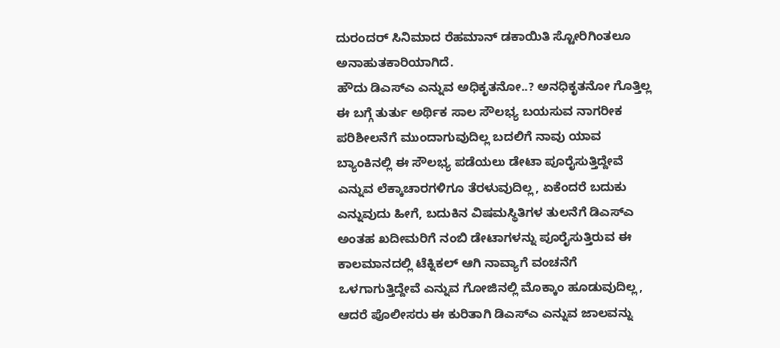ದುರಂದರ್ ಸಿನಿಮಾದ ರೆಹಮಾನ್ ಡಕಾಯಿತಿ ಸ್ಟೋರಿಗಿಂತಲೂ ಅನಾಹುತಕಾರಿಯಾಗಿದೆ.
ಹೌದು ಡಿಎಸ್ಎ ಎನ್ನುವ ಅಧಿಕೃತನೋ..? ಅನಧಿಕೃತನೋ ಗೊತ್ತಿಲ್ಲ ಈ ಬಗ್ಗೆ ತುರ್ತು ಅರ್ಥಿಕ ಸಾಲ ಸೌಲಭ್ಯ ಬಯಸುವ ನಾಗರೀಕ ಪರಿಶೀಲನೆಗೆ ಮುಂದಾಗುವುದಿಲ್ಲ ಬದಲಿಗೆ ನಾವು ಯಾವ ಬ್ಯಾಂಕಿನಲ್ಲಿ ಈ ಸೌಲಭ್ಯ ಪಡೆಯಲು ಡೇಟಾ ಪೂರೈಸುತ್ತಿದ್ದೇವೆ ಎನ್ನುವ ಲೆಕ್ಕಾಚಾರಗಳಿಗೂ ತೆರಳುವುದಿಲ್ಲ, ಏಕೆಂದರೆ ಬದುಕು ಎನ್ನುವುದು ಹೀಗೆ, ಬದುಕಿನ ವಿಷಮಸ್ಥಿತಿಗಳ ತುಲನೆಗೆ ಡಿಎಸ್ಎ ಅಂತಹ ಖದೀಮರಿಗೆ ನಂಬಿ ಡೇಟಾಗಳನ್ನು ಪೂರೈಸುತ್ತಿರುವ ಈ ಕಾಲಮಾನದಲ್ಲಿ ಟೆಕ್ನಿಕಲ್ ಆಗಿ ನಾವ್ಯಾಗೆ ವಂಚನೆಗೆ ಒಳಗಾಗುತ್ತಿದ್ದೇವೆ ಎನ್ನುವ ಗೋಜಿನಲ್ಲಿ ಮೊಕ್ಕಾಂ ಹೂಡುವುದಿಲ್ಲ, ಆದರೆ ಪೊಲೀಸರು ಈ ಕುರಿತಾಗಿ ಡಿಎಸ್ಎ ಎನ್ನುವ ಜಾಲವನ್ನು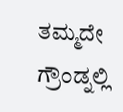ತಮ್ಮದೇ ಗ್ರೌಂಡ್ನಲ್ಲಿ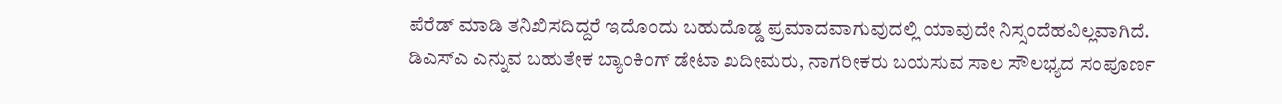ಪೆರೆಡ್ ಮಾಡಿ ತನಿಖಿಸದಿದ್ದರೆ ಇದೊಂದು ಬಹುದೊಡ್ಡ ಪ್ರಮಾದವಾಗುವುದಲ್ಲಿ ಯಾವುದೇ ನಿಸ್ಸಂದೆಹವಿಲ್ಲವಾಗಿದೆ.
ಡಿಎಸ್ಎ ಎನ್ನುವ ಬಹುತೇಕ ಬ್ಯಾಂಕಿಂಗ್ ಡೇಟಾ ಖದೀಮರು, ನಾಗರೀಕರು ಬಯಸುವ ಸಾಲ ಸೌಲಭ್ಯದ ಸಂಪೂರ್ಣ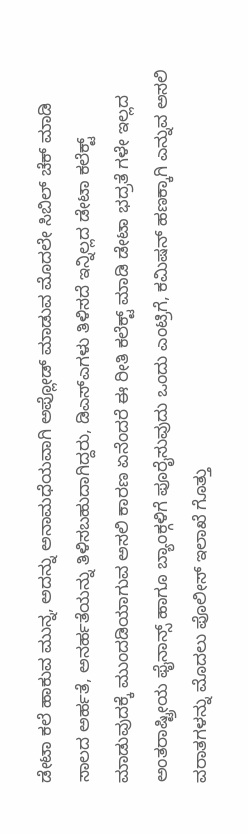ಡೇಟಾ ಕಲೆ ಹಾಕುವ ಮುನ್ನ, ಅದನ್ನು ಅನಾಮಧೆಯವಾಗಿ ಅಪ್ಲೋಡ್ ಮಾಡುವ ಮೊದಲೇ ಸಿಬಿಲ್ ಚೆಕ್ ಮಾಡಿ ಸಾಲದ ಅರ್ಹತೆ, ಅನರ್ಹತೆಯನ್ನು ತಿಳಿಸಬಹುದಾಗಿದ್ದರು, ಡಿಎಸ್ಎಗಳು ತಿಳಿಸದೆ ಇನ್ನಿಲ್ಲದ ಡೇಟಾ ಕಲೆಕ್ಟ್ ಮಾಡುವುದಕ್ಕೆ ಮುಂದಡಿಯಾಗುವ ಅಸಲಿ ಕಾರಣ ಏನೆಂದರೆ ಈ ರೀತಿ ಕಲೆಕ್ಟ್ ಮಾಡಿ ಡೇಟಾ ಭದ್ರತೆ ಗಳೇ ಇಲ್ಲದ ಅಂತರಾಷ್ಟ್ರೀಯ ಫೈನಾನ್ಸ್ ಹಾಗೂ ಬ್ಯಾಂಕ್ಗಳಿಗೆ ಪೂರೈಸುವುದು ಒಂದು ಎಂಟ್ರಿಗೆ, ಕಮಿಷನ್ ಹಣಕ್ಕಾಗಿ ಎನ್ನುವ ಅಸಲಿ ವರಾತಗಳನ್ನು ಮೊದಲು ಪೊಲೀಸ್ ಇಲಾಖೆ ಗೊತ್ತು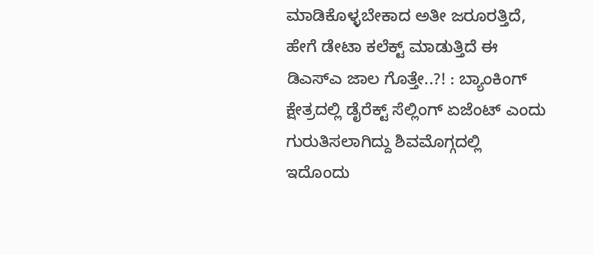ಮಾಡಿಕೊಳ್ಳಬೇಕಾದ ಅತೀ ಜರೂರತ್ತಿದೆ,
ಹೇಗೆ ಡೇಟಾ ಕಲೆಕ್ಟ್ ಮಾಡುತ್ತಿದೆ ಈ ಡಿಎಸ್ಎ ಜಾಲ ಗೊತ್ತೇ..?! : ಬ್ಯಾಂಕಿಂಗ್ ಕ್ಷೇತ್ರದಲ್ಲಿ ಡೈರೆಕ್ಟ್ ಸೆಲ್ಲಿಂಗ್ ಏಜೆಂಟ್ ಎಂದು ಗುರುತಿಸಲಾಗಿದ್ದು ಶಿವಮೊಗ್ಗದಲ್ಲಿ ಇದೊಂದು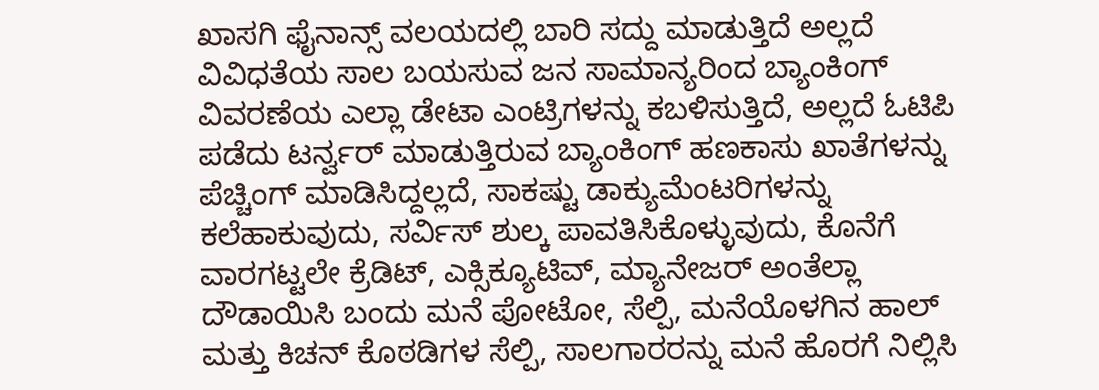ಖಾಸಗಿ ಫೈನಾನ್ಸ್ ವಲಯದಲ್ಲಿ ಬಾರಿ ಸದ್ದು ಮಾಡುತ್ತಿದೆ ಅಲ್ಲದೆ ವಿವಿಧತೆಯ ಸಾಲ ಬಯಸುವ ಜನ ಸಾಮಾನ್ಯರಿಂದ ಬ್ಯಾಂಕಿಂಗ್ ವಿವರಣೆಯ ಎಲ್ಲಾ ಡೇಟಾ ಎಂಟ್ರಿಗಳನ್ನು ಕಬಳಿಸುತ್ತಿದೆ, ಅಲ್ಲದೆ ಓಟಿಪಿ ಪಡೆದು ಟರ್ನ್ವರ್ ಮಾಡುತ್ತಿರುವ ಬ್ಯಾಂಕಿಂಗ್ ಹಣಕಾಸು ಖಾತೆಗಳನ್ನು ಪೆಚ್ಚಿಂಗ್ ಮಾಡಿಸಿದ್ದಲ್ಲದೆ, ಸಾಕಷ್ಟು ಡಾಕ್ಯುಮೆಂಟರಿಗಳನ್ನು ಕಲೆಹಾಕುವುದು, ಸರ್ವಿಸ್ ಶುಲ್ಕ ಪಾವತಿಸಿಕೊಳ್ಳುವುದು, ಕೊನೆಗೆ ವಾರಗಟ್ಟಲೇ ಕ್ರೆಡಿಟ್, ಎಕ್ಸಿಕ್ಯೂಟಿವ್, ಮ್ಯಾನೇಜರ್ ಅಂತೆಲ್ಲಾ ದೌಡಾಯಿಸಿ ಬಂದು ಮನೆ ಪೋಟೋ, ಸೆಲ್ಪಿ, ಮನೆಯೊಳಗಿನ ಹಾಲ್ ಮತ್ತು ಕಿಚನ್ ಕೊಠಡಿಗಳ ಸೆಲ್ಪಿ, ಸಾಲಗಾರರನ್ನು ಮನೆ ಹೊರಗೆ ನಿಲ್ಲಿಸಿ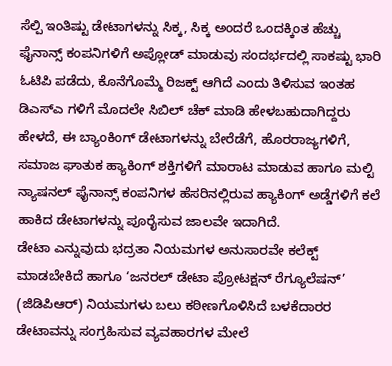ಸೆಲ್ಪಿ ಇಂತಿಷ್ಟು ಡೇಟಾಗಳನ್ನು ಸಿಕ್ಕ, ಸಿಕ್ಕ ಅಂದರೆ ಒಂದಕ್ಕಿಂತ ಹೆಚ್ಚು ಫೈನಾನ್ಸ್ ಕಂಪನಿಗಳಿಗೆ ಅಪ್ಲೋಡ್ ಮಾಡುವು ಸಂದರ್ಭದಲ್ಲಿ ಸಾಕಷ್ಟು ಭಾರಿ ಓಟಿಪಿ ಪಡೆದು, ಕೊನೆಗೊಮ್ಮೆ ರಿಜಕ್ಟ್ ಆಗಿದೆ ಎಂದು ತಿಳಿಸುವ ಇಂತಹ ಡಿಎಸ್ಎ ಗಳಿಗೆ ಮೊದಲೇ ಸಿಬಿಲ್ ಚೆಕ್ ಮಾಡಿ ಹೇಳಬಹುದಾಗಿದ್ದರು ಹೇಳದೆ, ಈ ಬ್ಯಾಂಕಿಂಗ್ ಡೇಟಾಗಳನ್ನು ಬೇರೆಡೆಗೆ, ಹೊರರಾಜ್ಯಗಳಿಗೆ, ಸಮಾಜ ಘಾತುಕ ಹ್ಯಾಕಿಂಗ್ ಶಕ್ತಿಗಳಿಗೆ ಮಾರಾಟ ಮಾಡುವ ಹಾಗೂ ಮಲ್ಟಿ ನ್ಯಾಷನಲ್ ಫೈನಾನ್ಸ್ ಕಂಪನಿಗಳ ಹೆಸರಿನಲ್ಲಿರುವ ಹ್ಯಾಕಿಂಗ್ ಅಡ್ಡೆಗಳಿಗೆ ಕಲೆ ಹಾಕಿದ ಡೇಟಾಗಳನ್ನು ಪೂರೈಸುವ ಜಾಲವೇ ಇದಾಗಿದೆ.
ಡೇಟಾ ಎನ್ನುವುದು ಭದ್ರತಾ ನಿಯಮಗಳ ಅನುಸಾರವೇ ಕಲೆಕ್ಟ್ ಮಾಡಬೇಕಿದೆ ಹಾಗೂ ‘ಜನರಲ್ ಡೇಟಾ ಪ್ರೋಟಕ್ಷನ್ ರೆಗ್ಯೂಲೆಷನ್’ (ಜಿಡಿಪಿಆರ್) ನಿಯಮಗಳು ಬಲು ಕಠೀಣಗೊಳಿಸಿದೆ ಬಳಕೆದಾರರ ಡೇಟಾವನ್ನು ಸಂಗ್ರಹಿಸುವ ವ್ಯವಹಾರಗಳ ಮೇಲೆ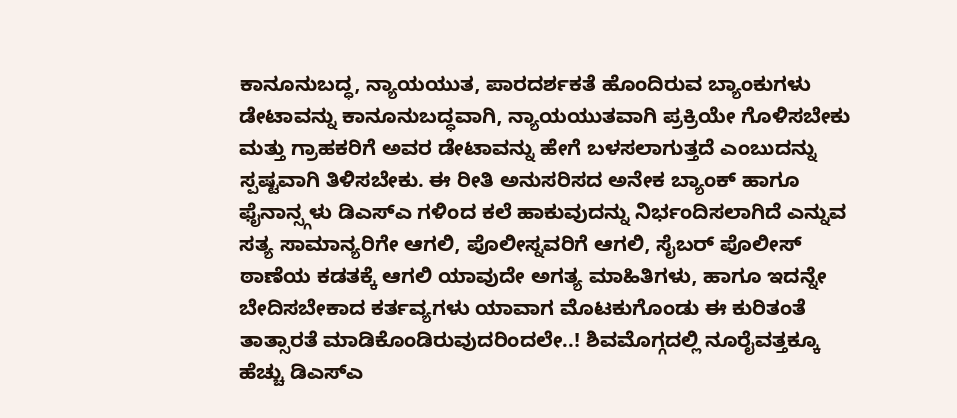ಕಾನೂನುಬದ್ಧ, ನ್ಯಾಯಯುತ, ಪಾರದರ್ಶಕತೆ ಹೊಂದಿರುವ ಬ್ಯಾಂಕುಗಳು ಡೇಟಾವನ್ನು ಕಾನೂನುಬದ್ಧವಾಗಿ, ನ್ಯಾಯಯುತವಾಗಿ ಪ್ರಕ್ರಿಯೇ ಗೊಳಿಸಬೇಕು ಮತ್ತು ಗ್ರಾಹಕರಿಗೆ ಅವರ ಡೇಟಾವನ್ನು ಹೇಗೆ ಬಳಸಲಾಗುತ್ತದೆ ಎಂಬುದನ್ನು ಸ್ಪಷ್ಟವಾಗಿ ತಿಳಿಸಬೇಕು. ಈ ರೀತಿ ಅನುಸರಿಸದ ಅನೇಕ ಬ್ಯಾಂಕ್ ಹಾಗೂ ಫೈನಾನ್ಸ್ಗಳು ಡಿಎಸ್ಎ ಗಳಿಂದ ಕಲೆ ಹಾಕುವುದನ್ನು ನಿರ್ಭಂದಿಸಲಾಗಿದೆ ಎನ್ನುವ ಸತ್ಯ ಸಾಮಾನ್ಯರಿಗೇ ಆಗಲಿ, ಪೊಲೀಸ್ನವರಿಗೆ ಆಗಲಿ, ಸೈಬರ್ ಪೊಲೀಸ್ ಠಾಣೆಯ ಕಡತಕ್ಕೆ ಆಗಲಿ ಯಾವುದೇ ಅಗತ್ಯ ಮಾಹಿತಿಗಳು, ಹಾಗೂ ಇದನ್ನೇ ಬೇದಿಸಬೇಕಾದ ಕರ್ತವ್ಯಗಳು ಯಾವಾಗ ಮೊಟಕುಗೊಂಡು ಈ ಕುರಿತಂತೆ ತಾತ್ಸಾರತೆ ಮಾಡಿಕೊಂಡಿರುವುದರಿಂದಲೇ..! ಶಿವಮೊಗ್ಗದಲ್ಲಿ ನೂರೈವತ್ತಕ್ಕೂ ಹೆಚ್ಚು ಡಿಎಸ್ಎ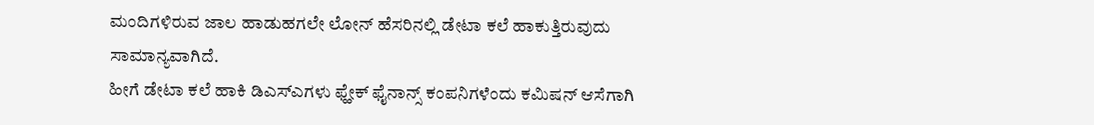ಮಂದಿಗಳಿರುವ ಜಾಲ ಹಾಡುಹಗಲೇ ಲೋನ್ ಹೆಸರಿನಲ್ಲಿ ಡೇಟಾ ಕಲೆ ಹಾಕುತ್ತಿರುವುದು ಸಾಮಾನ್ಯವಾಗಿದೆ.
ಹೀಗೆ ಡೇಟಾ ಕಲೆ ಹಾಕಿ ಡಿಎಸ್ಎಗಳು ಫ್ಹೇಕ್ ಫೈನಾನ್ಸ್ ಕಂಪನಿಗಳೆಂದು ಕಮಿಷನ್ ಆಸೆಗಾಗಿ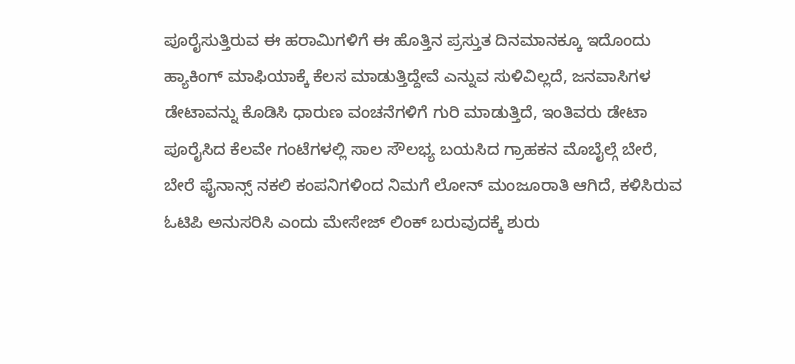ಪೂರೈಸುತ್ತಿರುವ ಈ ಹರಾಮಿಗಳಿಗೆ ಈ ಹೊತ್ತಿನ ಪ್ರಸ್ತುತ ದಿನಮಾನಕ್ಕೂ ಇದೊಂದು ಹ್ಯಾಕಿಂಗ್ ಮಾಫಿಯಾಕ್ಕೆ ಕೆಲಸ ಮಾಡುತ್ತಿದ್ದೇವೆ ಎನ್ನುವ ಸುಳಿವಿಲ್ಲದೆ, ಜನವಾಸಿಗಳ ಡೇಟಾವನ್ನು ಕೊಡಿಸಿ ಧಾರುಣ ವಂಚನೆಗಳಿಗೆ ಗುರಿ ಮಾಡುತ್ತಿದೆ, ಇಂತಿವರು ಡೇಟಾ ಪೂರೈಸಿದ ಕೆಲವೇ ಗಂಟೆಗಳಲ್ಲಿ ಸಾಲ ಸೌಲಭ್ಯ ಬಯಸಿದ ಗ್ರಾಹಕನ ಮೊಬೈಲ್ಗೆ ಬೇರೆ, ಬೇರೆ ಫೈನಾನ್ಸ್ ನಕಲಿ ಕಂಪನಿಗಳಿಂದ ನಿಮಗೆ ಲೋನ್ ಮಂಜೂರಾತಿ ಆಗಿದೆ, ಕಳಿಸಿರುವ ಓಟಿಪಿ ಅನುಸರಿಸಿ ಎಂದು ಮೇಸೇಜ್ ಲಿಂಕ್ ಬರುವುದಕ್ಕೆ ಶುರು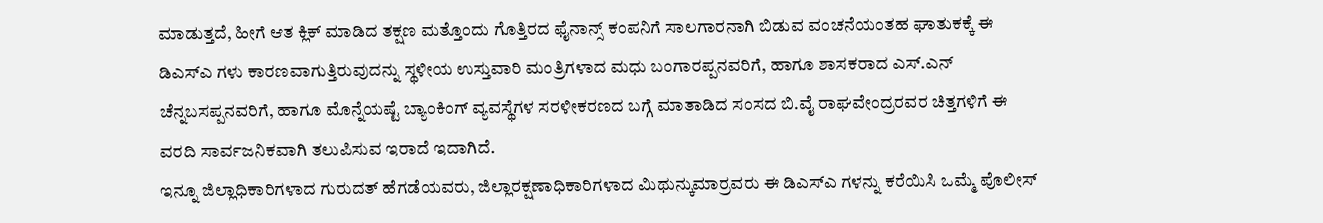ಮಾಡುತ್ತದೆ, ಹೀಗೆ ಆತ ಕ್ಲಿಕ್ ಮಾಡಿದ ತಕ್ಷಣ ಮತ್ತೊಂದು ಗೊತ್ತಿರದ ಫೈನಾನ್ಸ್ ಕಂಪನಿಗೆ ಸಾಲಗಾರನಾಗಿ ಬಿಡುವ ವಂಚನೆಯಂತಹ ಘಾತುಕಕ್ಕೆ ಈ ಡಿಎಸ್ಎ ಗಳು ಕಾರಣವಾಗುತ್ತಿರುವುದನ್ನು ಸ್ಥಳೀಯ ಉಸ್ತುವಾರಿ ಮಂತ್ರಿಗಳಾದ ಮಧು ಬಂಗಾರಪ್ಪನವರಿಗೆ, ಹಾಗೂ ಶಾಸಕರಾದ ಎಸ್.ಎನ್ ಚೆನ್ನಬಸಪ್ಪನವರಿಗೆ, ಹಾಗೂ ಮೊನ್ನೆಯಷ್ಟೆ ಬ್ಯಾಂಕಿಂಗ್ ವ್ಯವಸ್ಥೆಗಳ ಸರಳೀಕರಣದ ಬಗ್ಗೆ ಮಾತಾಡಿದ ಸಂಸದ ಬಿ.ವೈ ರಾಘವೇಂದ್ರರವರ ಚಿತ್ತಗಳಿಗೆ ಈ ವರದಿ ಸಾರ್ವಜನಿಕವಾಗಿ ತಲುಪಿಸುವ ಇರಾದೆ ಇದಾಗಿದೆ.
ಇನ್ನೂ ಜಿಲ್ಲಾಧಿಕಾರಿಗಳಾದ ಗುರುದತ್ ಹೆಗಡೆಯವರು, ಜಿಲ್ಲಾರಕ್ಷಣಾಧಿಕಾರಿಗಳಾದ ಮಿಥುನ್ಕುಮಾರ್ರವರು ಈ ಡಿಎಸ್ಎ ಗಳನ್ನು ಕರೆಯಿಸಿ ಒಮ್ಮೆ ಪೊಲೀಸ್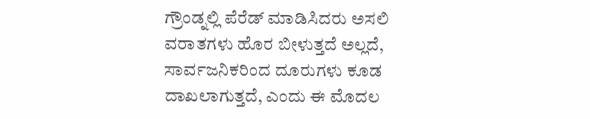ಗ್ರೌಂಡ್ನಲ್ಲಿ ಪೆರೆಡ್ ಮಾಡಿಸಿದರು ಅಸಲಿ ವರಾತಗಳು ಹೊರ ಬೀಳುತ್ತದೆ ಅಲ್ಲದೆ, ಸಾರ್ವಜನಿಕರಿಂದ ದೂರುಗಳು ಕೂಡ ದಾಖಲಾಗುತ್ತದೆ, ಎಂದು ಈ ಮೊದಲ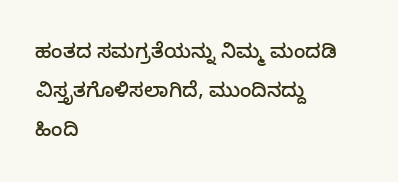ಹಂತದ ಸಮಗ್ರತೆಯನ್ನು ನಿಮ್ಮ ಮಂದಡಿ ವಿಸ್ತೃತಗೊಳಿಸಲಾಗಿದೆ, ಮುಂದಿನದ್ದು ಹಿಂದಿ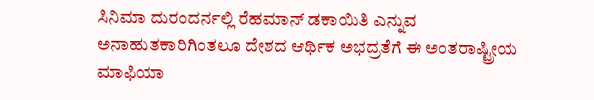ಸಿನಿಮಾ ದುರಂದರ್ನಲ್ಲಿ ರೆಹಮಾನ್ ಡಕಾಯಿತಿ ಎನ್ನುವ ಅನಾಹುತಕಾರಿಗಿಂತಲೂ ದೇಶದ ಆರ್ಥಿಕ ಅಭದ್ರತೆಗೆ ಈ ಅಂತರಾಷ್ಟ್ರೀಯ ಮಾಫಿಯಾ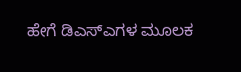ಹೇಗೆ ಡಿಎಸ್ಎಗಳ ಮೂಲಕ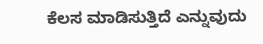ಕೆಲಸ ಮಾಡಿಸುತ್ತಿದೆ ಎನ್ನುವುದು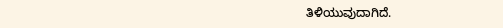ತಿಳಿಯುವುದಾಗಿದೆ.